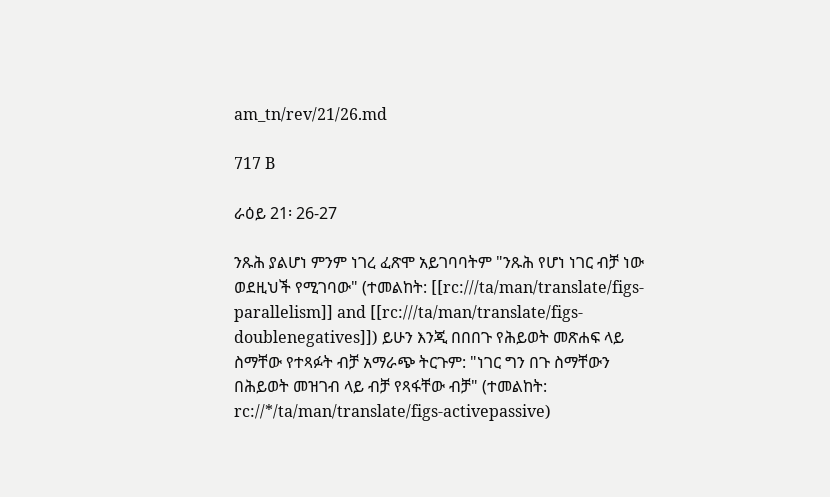am_tn/rev/21/26.md

717 B

ራዕይ 21፡ 26-27

ንጹሕ ያልሆነ ምንም ነገረ ፈጽሞ አይገባባትም "ንጹሕ የሆነ ነገር ብቻ ነው ወደዚህች የሚገባው" (ተመልከት: [[rc:///ta/man/translate/figs-parallelism]] and [[rc:///ta/man/translate/figs-doublenegatives]]) ይሁን እንጂ በበበጉ የሕይወት መጽሐፍ ላይ ስማቸው የተጻፉት ብቻ አማራጭ ትርጉም: "ነገር ግን በጉ ስማቸውን በሕይወት መዝገብ ላይ ብቻ የጻፋቸው ብቻ" (ተመልከት: rc://*/ta/man/translate/figs-activepassive)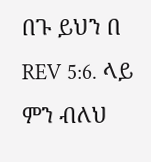በጉ ይህን በ REV 5:6. ላይ ምን ብለህ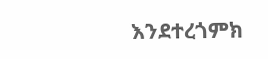እንደተረጎምክ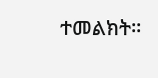ተመልክት፡፡